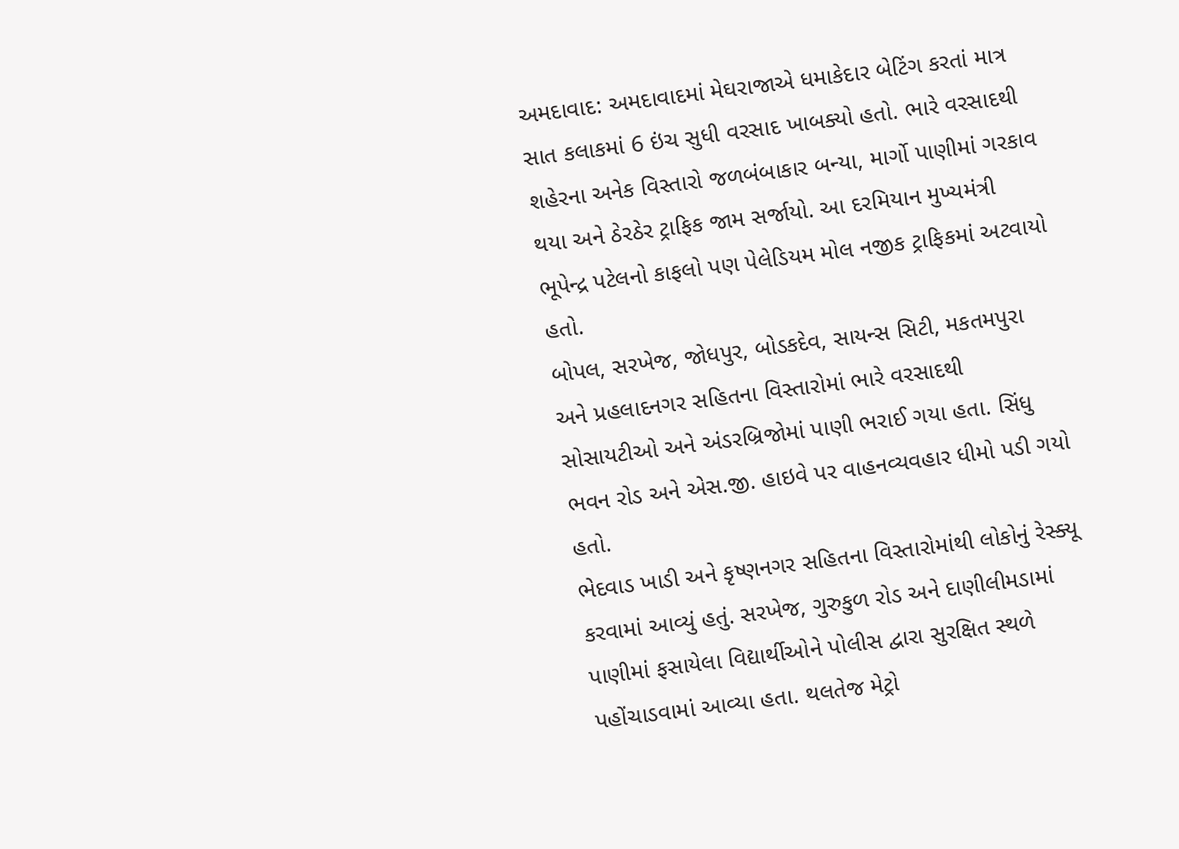અમદાવાદ: અમદાવાદમાં મેઘરાજાએ ધમાકેદાર બેટિંગ કરતાં માત્ર સાત કલાકમાં 6 ઇંચ સુધી વરસાદ ખાબક્યો હતો. ભારે વરસાદથી શહેરના અનેક વિસ્તારો જળબંબાકાર બન્યા, માર્ગો પાણીમાં ગરકાવ થયા અને ઠેરઠેર ટ્રાફિક જામ સર્જાયો. આ દરમિયાન મુખ્યમંત્રી ભૂપેન્દ્ર પટેલનો કાફલો પણ પેલેડિયમ મોલ નજીક ટ્રાફિકમાં અટવાયો હતો.
બોપલ, સરખેજ, જોધપુર, બોડકદેવ, સાયન્સ સિટી, મકતમપુરા અને પ્રહલાદનગર સહિતના વિસ્તારોમાં ભારે વરસાદથી સોસાયટીઓ અને અંડરબ્રિજોમાં પાણી ભરાઈ ગયા હતા. સિંધુ ભવન રોડ અને એસ.જી. હાઇવે પર વાહનવ્યવહાર ધીમો પડી ગયો હતો.
ભેદવાડ ખાડી અને કૃષ્ણનગર સહિતના વિસ્તારોમાંથી લોકોનું રેસ્ક્યૂ કરવામાં આવ્યું હતું. સરખેજ, ગુરુકુળ રોડ અને દાણીલીમડામાં પાણીમાં ફસાયેલા વિદ્યાર્થીઓને પોલીસ દ્વારા સુરક્ષિત સ્થળે પહોંચાડવામાં આવ્યા હતા. થલતેજ મેટ્રો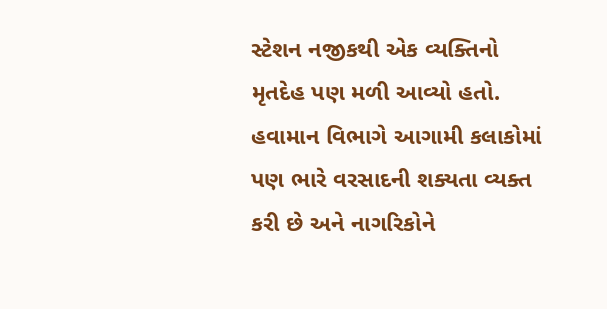સ્ટેશન નજીકથી એક વ્યક્તિનો મૃતદેહ પણ મળી આવ્યો હતો.
હવામાન વિભાગે આગામી કલાકોમાં પણ ભારે વરસાદની શક્યતા વ્યક્ત કરી છે અને નાગરિકોને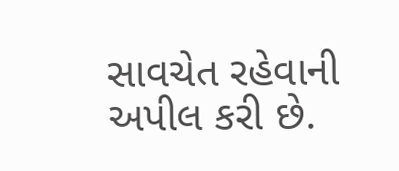સાવચેત રહેવાની અપીલ કરી છે.